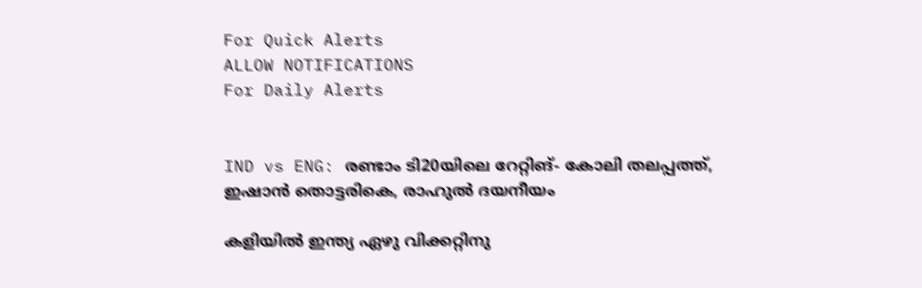For Quick Alerts
ALLOW NOTIFICATIONS
For Daily Alerts


IND vs ENG: രണ്ടാം ടി20യിലെ റേറ്റിങ്- കോലി തലപ്പത്ത്, ഇഷാന്‍ തൊട്ടരികെ, രാഹുല്‍ ദയനീയം

കളിയില്‍ ഇന്ത്യ ഏഴു വിക്കറ്റിനു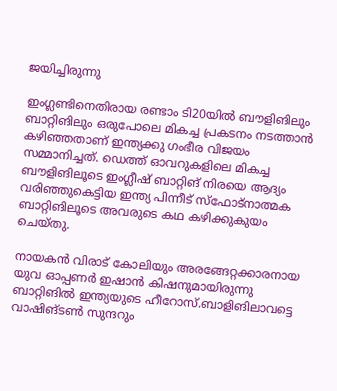ജയിച്ചിരുന്നു

ഇംഗ്ലണ്ടിനെതിരായ രണ്ടാം ടി20യില്‍ ബൗളിങിലും ബാറ്റിങിലും ഒരുപോലെ മികച്ച പ്രകടനം നടത്താന്‍ കഴിഞ്ഞതാണ് ഇന്ത്യക്കു ഗംഭീര വിജയം സമ്മാനിച്ചത്. ഡെത്ത് ഓവറുകളിലെ മികച്ച ബൗളിങിലൂടെ ഇംഗ്ലീഷ് ബാറ്റിങ് നിരയെ ആദ്യം വരിഞ്ഞുകെട്ടിയ ഇന്ത്യ പിന്നീട് സ്‌ഫോട്‌നാത്മക ബാറ്റിങിലൂടെ അവരുടെ കഥ കഴിക്കുകുയം ചെയ്തു.

നായകന്‍ വിരാട് കോലിയും അരങ്ങേറ്റക്കാരനായ യുവ ഓപ്പണര്‍ ഇഷാന്‍ കിഷനുമായിരുന്നു ബാറ്റിങില്‍ ഇന്ത്യയുടെ ഹീറോസ്.ബാളിങിലാവട്ടെ വാഷിങ്ടണ്‍ സുന്ദറും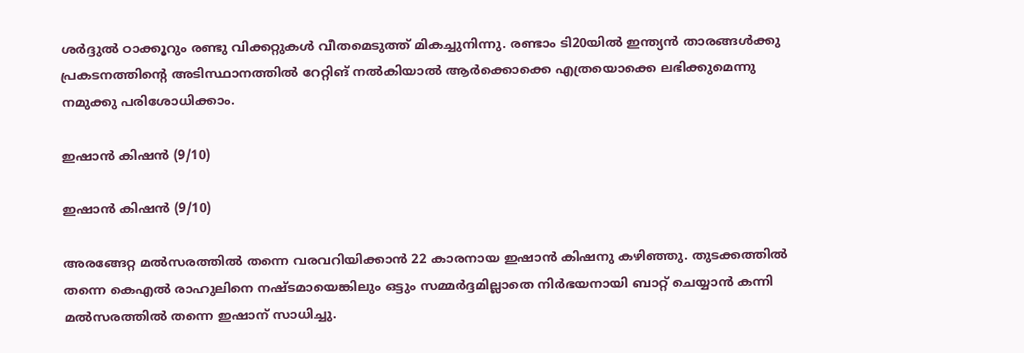ശര്‍ദ്ദുല്‍ ഠാക്കൂറും രണ്ടു വിക്കറ്റുകള്‍ വീതമെടുത്ത് മികച്ചുനിന്നു. രണ്ടാം ടി20യില്‍ ഇന്ത്യന്‍ താരങ്ങള്‍ക്കു പ്രകടനത്തിന്റെ അടിസ്ഥാനത്തില്‍ റേറ്റിങ് നല്‍കിയാല്‍ ആര്‍ക്കൊക്കെ എത്രയൊക്കെ ലഭിക്കുമെന്നു നമുക്കു പരിശോധിക്കാം.

ഇഷാന്‍ കിഷന്‍ (9/10)

ഇഷാന്‍ കിഷന്‍ (9/10)

അരങ്ങേറ്റ മല്‍സരത്തില്‍ തന്നെ വരവറിയിക്കാന്‍ 22 കാരനായ ഇഷാന്‍ കിഷനു കഴിഞ്ഞു. തുടക്കത്തില്‍ തന്നെ കെഎല്‍ രാഹുലിനെ നഷ്ടമായെങ്കിലും ഒട്ടും സമ്മര്‍ദ്ദമില്ലാതെ നിര്‍ഭയനായി ബാറ്റ് ചെയ്യാന്‍ കന്നി മല്‍സരത്തില്‍ തന്നെ ഇഷാന് സാധിച്ചു.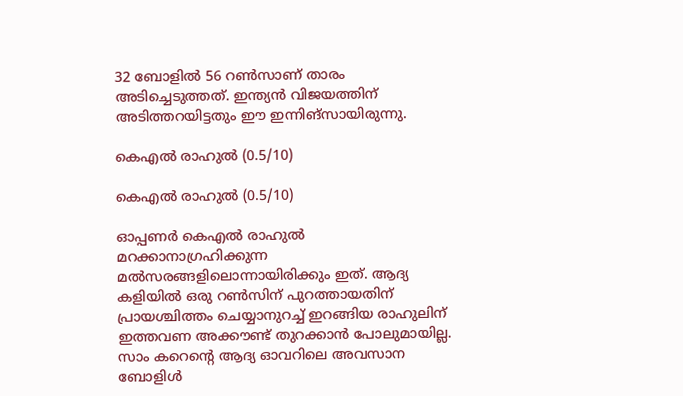32 ബോളില്‍ 56 റണ്‍സാണ് താരം അടിച്ചെടുത്തത്. ഇന്ത്യന്‍ വിജയത്തിന് അടിത്തറയിട്ടതും ഈ ഇന്നിങ്‌സായിരുന്നു.

കെഎല്‍ രാഹുല്‍ (0.5/10)

കെഎല്‍ രാഹുല്‍ (0.5/10)

ഓപ്പണര്‍ കെഎല്‍ രാഹുല്‍ മറക്കാനാഗ്രഹിക്കുന്ന മല്‍സരങ്ങളിലൊന്നായിരിക്കും ഇത്. ആദ്യ കളിയില്‍ ഒരു റണ്‍സിന് പുറത്തായതിന് പ്രായശ്ചിത്തം ചെയ്യാനുറച്ച് ഇറങ്ങിയ രാഹുലിന് ഇത്തവണ അക്കൗണ്ട് തുറക്കാന്‍ പോലുമായില്ല. സാം കറെന്റെ ആദ്യ ഓവറിലെ അവസാന ബോളിള്‍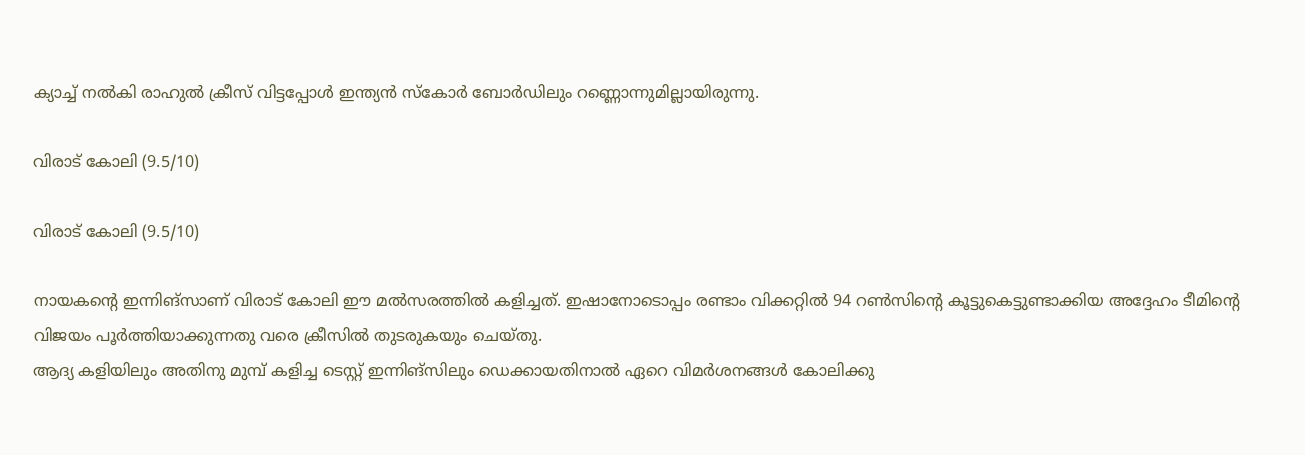ക്യാച്ച് നല്‍കി രാഹുല്‍ ക്രീസ് വിട്ടപ്പോള്‍ ഇന്ത്യന്‍ സ്‌കോര്‍ ബോര്‍ഡിലും റണ്ണൊന്നുമില്ലായിരുന്നു.

വിരാട് കോലി (9.5/10)

വിരാട് കോലി (9.5/10)

നായകന്റെ ഇന്നിങ്‌സാണ് വിരാട് കോലി ഈ മല്‍സരത്തില്‍ കളിച്ചത്. ഇഷാനോടൊപ്പം രണ്ടാം വിക്കറ്റില്‍ 94 റണ്‍സിന്റെ കൂട്ടുകെട്ടുണ്ടാക്കിയ അദ്ദേഹം ടീമിന്റെ വിജയം പൂര്‍ത്തിയാക്കുന്നതു വരെ ക്രീസില്‍ തുടരുകയും ചെയ്തു.
ആദ്യ കളിയിലും അതിനു മുമ്പ് കളിച്ച ടെസ്റ്റ് ഇന്നിങ്‌സിലും ഡെക്കായതിനാല്‍ ഏറെ വിമര്‍ശനങ്ങള്‍ കോലിക്കു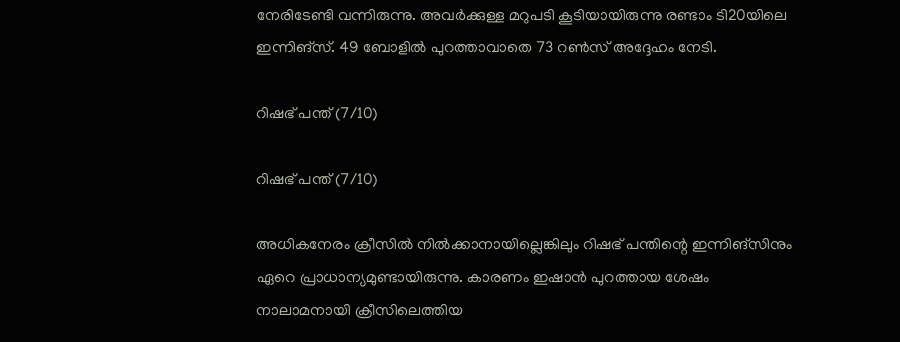നേരിടേണ്ടി വന്നിരുന്നു. അവര്‍ക്കുള്ള മറുപടി കൂടിയായിരുന്നു രണ്ടാം ടി20യിലെ ഇന്നിങ്‌സ്. 49 ബോളില്‍ പുറത്താവാതെ 73 റണ്‍സ് അദ്ദേഹം നേടി.

റിഷഭ് പന്ത് (7/10)

റിഷഭ് പന്ത് (7/10)

അധികനേരം ക്രീസില്‍ നില്‍ക്കാനായില്ലെങ്കിലും റിഷഭ് പന്തിന്റെ ഇന്നിങ്‌സിനും ഏറെ പ്രാധാന്യമുണ്ടായിരുന്നു. കാരണം ഇഷാന്‍ പുറത്തായ ശേഷം നാലാമനായി ക്രീസിലെത്തിയ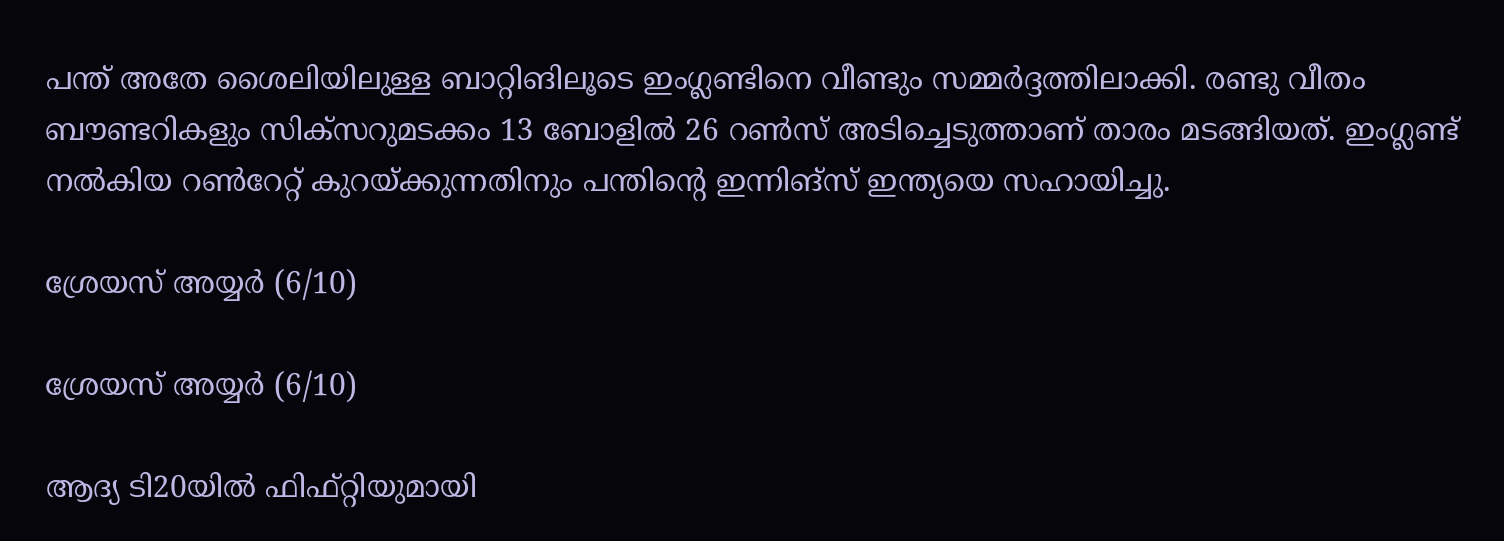പന്ത് അതേ ശൈലിയിലുള്ള ബാറ്റിങിലൂടെ ഇംഗ്ലണ്ടിനെ വീണ്ടും സമ്മര്‍ദ്ദത്തിലാക്കി. രണ്ടു വീതം ബൗണ്ടറികളും സിക്‌സറുമടക്കം 13 ബോളില്‍ 26 റണ്‍സ് അടിച്ചെടുത്താണ് താരം മടങ്ങിയത്. ഇംഗ്ലണ്ട് നല്‍കിയ റണ്‍റേറ്റ് കുറയ്ക്കുന്നതിനും പന്തിന്റെ ഇന്നിങ്‌സ് ഇന്ത്യയെ സഹായിച്ചു.

ശ്രേയസ് അയ്യര്‍ (6/10)

ശ്രേയസ് അയ്യര്‍ (6/10)

ആദ്യ ടി20യില്‍ ഫിഫ്റ്റിയുമായി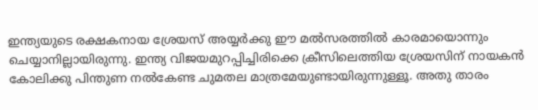ഇന്ത്യയുടെ രക്ഷകനായ ശ്രേയസ് അയ്യര്‍ക്കു ഈ മല്‍സരത്തില്‍ കാരമായൊന്നും ചെയ്യാനില്ലായിരുന്നു. ഇന്ത്യ വിജയമുറപ്പിച്ചിരിക്കെ ക്രീസിലെത്തിയ ശ്രേയസിന് നായകന്‍ കോലിക്കു പിന്തുണ നല്‍കേണ്ട ചുമതല മാത്രമേയുണ്ടായിരുന്നുള്ളൂ. അതു താരം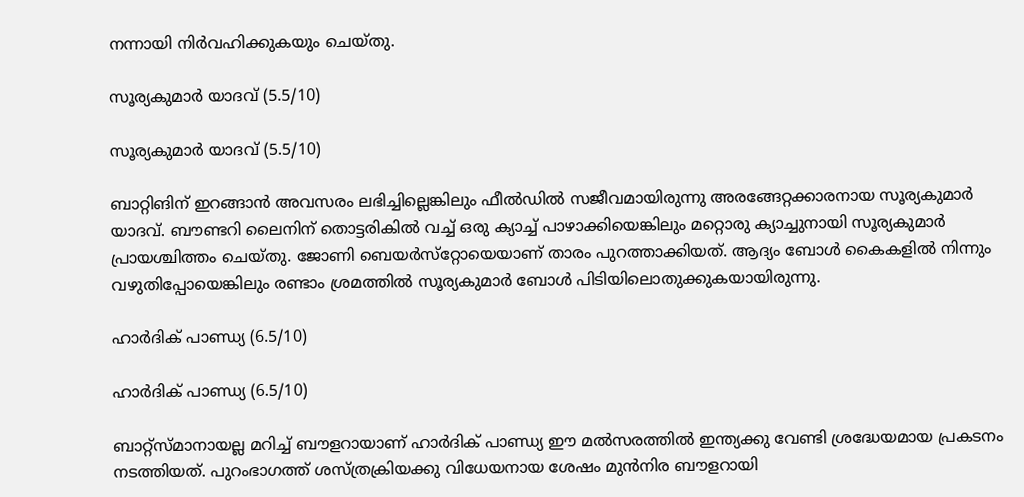നന്നായി നിര്‍വഹിക്കുകയും ചെയ്തു.

സൂര്യകുമാര്‍ യാദവ് (5.5/10)

സൂര്യകുമാര്‍ യാദവ് (5.5/10)

ബാറ്റിങിന് ഇറങ്ങാന്‍ അവസരം ലഭിച്ചില്ലെങ്കിലും ഫീല്‍ഡില്‍ സജീവമായിരുന്നു അരങ്ങേറ്റക്കാരനായ സൂര്യകുമാര്‍ യാദവ്. ബൗണ്ടറി ലൈനിന് തൊട്ടരികില്‍ വച്ച് ഒരു ക്യാച്ച് പാഴാക്കിയെങ്കിലും മറ്റൊരു ക്യാച്ചുനായി സൂര്യകുമാര്‍ പ്രായശ്ചിത്തം ചെയ്തു. ജോണി ബെയര്‍സ്‌റ്റോയെയാണ് താരം പുറത്താക്കിയത്. ആദ്യം ബോള്‍ കൈകളില്‍ നിന്നും വഴുതിപ്പോയെങ്കിലും രണ്ടാം ശ്രമത്തില്‍ സൂര്യകുമാര്‍ ബോള്‍ പിടിയിലൊതുക്കുകയായിരുന്നു.

ഹാര്‍ദിക് പാണ്ഡ്യ (6.5/10)

ഹാര്‍ദിക് പാണ്ഡ്യ (6.5/10)

ബാറ്റ്‌സ്മാനായല്ല മറിച്ച് ബൗളറായാണ് ഹാര്‍ദിക് പാണ്ഡ്യ ഈ മല്‍സരത്തില്‍ ഇന്ത്യക്കു വേണ്ടി ശ്രദ്ധേയമായ പ്രകടനം നടത്തിയത്. പുറംഭാഗത്ത് ശസ്ത്രക്രിയക്കു വിധേയനായ ശേഷം മുന്‍നിര ബൗളറായി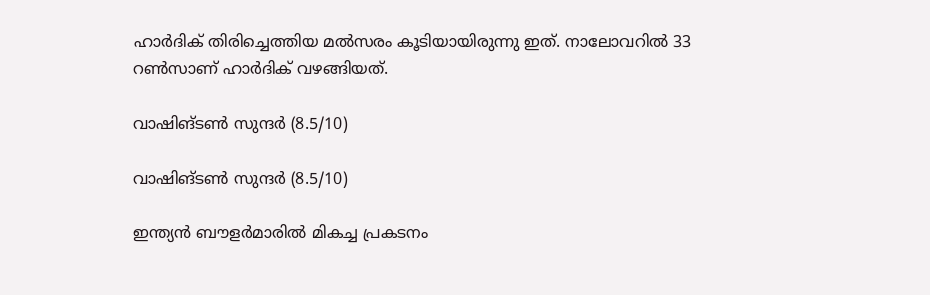ഹാര്‍ദിക് തിരിച്ചെത്തിയ മല്‍സരം കൂടിയായിരുന്നു ഇത്. നാലോവറില്‍ 33 റണ്‍സാണ് ഹാര്‍ദിക് വഴങ്ങിയത്.

വാഷിങ്ടണ്‍ സുന്ദര്‍ (8.5/10)

വാഷിങ്ടണ്‍ സുന്ദര്‍ (8.5/10)

ഇന്ത്യന്‍ ബൗളര്‍മാരില്‍ മികച്ച പ്രകടനം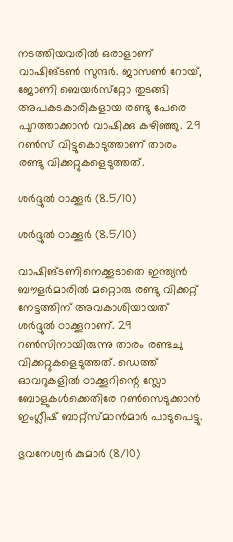നടത്തിയവരില്‍ ഒരാളാണ് വാഷിങ്ടണ്‍ സുന്ദര്‍. ജാസണ്‍ റോയ്, ജോണി ബെയര്‍സ്‌റ്റോ തുടങ്ങി അപകടകാരികളായ രണ്ടു പേരെ പുറത്താക്കാന്‍ വാഷിക്കു കഴിഞ്ഞു. 29 റണ്‍സ് വിട്ടുകൊടുത്താണ് താരം രണ്ടു വിക്കറ്റുകളെടുത്തത്.

ശര്‍ദ്ദുല്‍ ഠാക്കൂര്‍ (8.5/10)

ശര്‍ദ്ദുല്‍ ഠാക്കൂര്‍ (8.5/10)

വാഷിങ്ടണിനെക്കൂടാതെ ഇന്ത്യന്‍ ബൗളര്‍മാരില്‍ മറ്റൊരു രണ്ടു വിക്കറ്റ് നേട്ടത്തിന് അവകാശിയായത് ശര്‍ദ്ദുല്‍ ഠാക്കൂറാണ്. 29 റണ്‍സിനായിരുന്നു താരം രണ്ടചു വിക്കറ്റുകളെടുത്തത്. ഡെത്ത് ഓവറുകളില്‍ ഠാക്കൂറിന്റെ സ്ലോ ബോളുകള്‍ക്കെതിരേ റണ്‍സെടുക്കാന്‍ ഇംഗ്ലീഷ് ബാറ്റ്‌സ്മാന്‍മാര്‍ പാടുപെട്ടു.

ഭുവനേശ്വര്‍ കുമാര്‍ (8/10)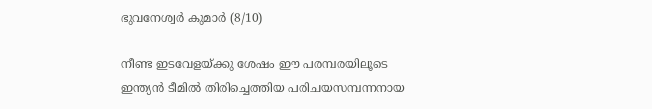ഭുവനേശ്വര്‍ കുമാര്‍ (8/10)

നീണ്ട ഇടവേളയ്ക്കു ശേഷം ഈ പരമ്പരയിലൂടെ ഇന്ത്യന്‍ ടീമില്‍ തിരിച്ചെത്തിയ പരിചയസമ്പന്നനായ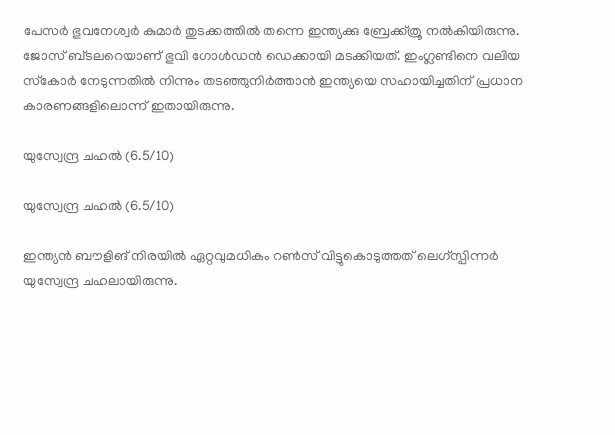പേസര്‍ ഭുവനേശ്വര്‍ കുമാര്‍ തുടക്കത്തില്‍ തന്നെ ഇന്ത്യക്കു ബ്രേക്ക്ത്രൂ നല്‍കിയിരുന്നു. ജോസ് ബ്ടലറെയാണ് ഭുവി ഗോള്‍ഡന്‍ ഡെക്കായി മടക്കിയത്. ഇംഗ്ലണ്ടിനെ വലിയ സ്‌കോര്‍ നേടുന്നതില്‍ നിന്നും തടഞ്ഞുനിര്‍ത്താന്‍ ഇന്ത്യയെ സഹായിച്ചതിന് പ്രധാന കാരണങ്ങളിലൊന്ന് ഇതായിരുന്നു.

യുസ്വേന്ദ്ര ചഹല്‍ (6.5/10)

യുസ്വേന്ദ്ര ചഹല്‍ (6.5/10)

ഇന്ത്യന്‍ ബൗളിങ് നിരയില്‍ ഏറ്റവുമധികം റണ്‍സ് വിട്ടുകൊടുത്തത് ലെഗ്‌സ്പിന്നര്‍ യുസ്വേന്ദ്ര ചഹലായിരുന്നു.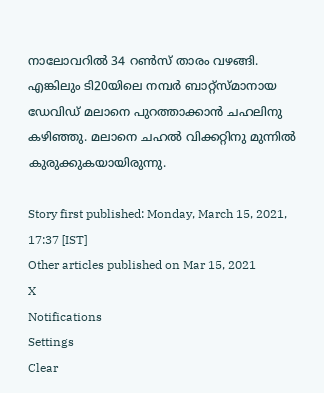നാലോവറില്‍ 34 റണ്‍സ് താരം വഴങ്ങി. എങ്കിലും ടി20യിലെ നമ്പര്‍ ബാറ്റ്‌സ്മാനായ ഡേവിഡ് മലാനെ പുറത്താക്കാന്‍ ചഹലിനു കഴിഞ്ഞു. മലാനെ ചഹല്‍ വിക്കറ്റിനു മുന്നില്‍ കുരുക്കുകയായിരുന്നു.

Story first published: Monday, March 15, 2021, 17:37 [IST]
Other articles published on Mar 15, 2021
X
Notifications
Settings
Clear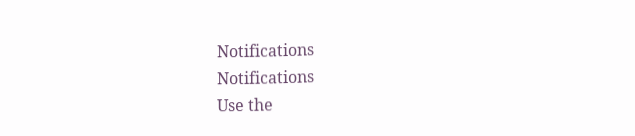Notifications
Notifications
Use the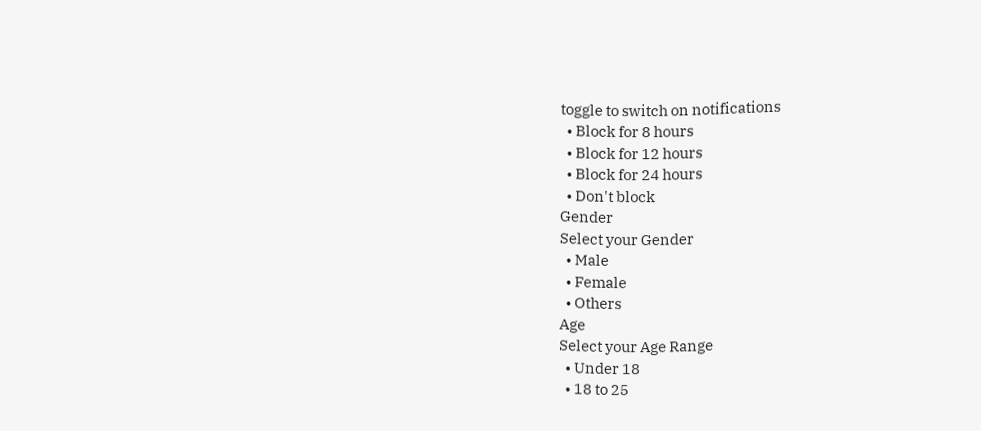toggle to switch on notifications
  • Block for 8 hours
  • Block for 12 hours
  • Block for 24 hours
  • Don't block
Gender
Select your Gender
  • Male
  • Female
  • Others
Age
Select your Age Range
  • Under 18
  • 18 to 25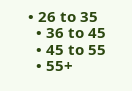• 26 to 35
  • 36 to 45
  • 45 to 55
  • 55+